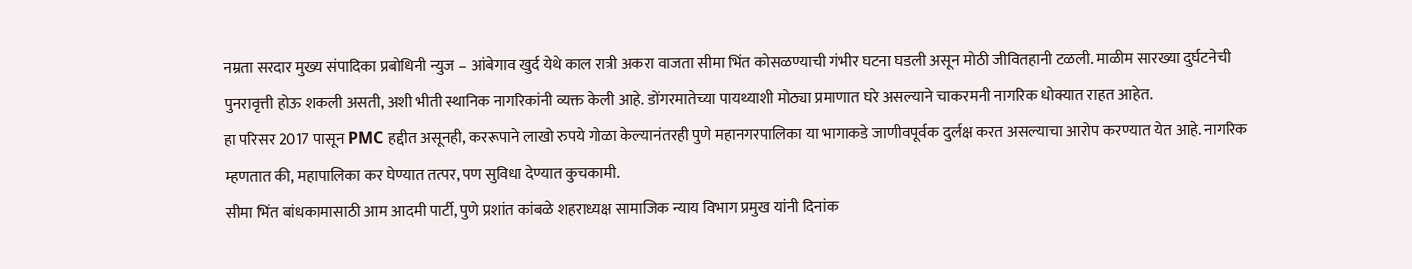नम्रता सरदार मुख्य संपादिका प्रबोधिनी न्युज – आंबेगाव खुर्द येथे काल रात्री अकरा वाजता सीमा भिंत कोसळण्याची गंभीर घटना घडली असून मोठी जीवितहानी टळली. माळीम सारख्या दुर्घटनेची पुनरावृत्ती होऊ शकली असती, अशी भीती स्थानिक नागरिकांनी व्यक्त केली आहे. डोंगरमातेच्या पायथ्याशी मोठ्या प्रमाणात घरे असल्याने चाकरमनी नागरिक धोक्यात राहत आहेत.
हा परिसर 2017 पासून PMC हद्दीत असूनही, कररूपाने लाखो रुपये गोळा केल्यानंतरही पुणे महानगरपालिका या भागाकडे जाणीवपूर्वक दुर्लक्ष करत असल्याचा आरोप करण्यात येत आहे. नागरिक म्हणतात की, महापालिका कर घेण्यात तत्पर, पण सुविधा देण्यात कुचकामी.
सीमा भिंत बांधकामासाठी आम आदमी पार्टी, पुणे प्रशांत कांबळे शहराध्यक्ष सामाजिक न्याय विभाग प्रमुख यांनी दिनांक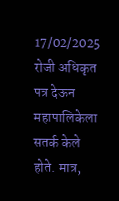17/02/2025 रोजी अधिकृत पत्र देऊन महापालिकेला सतर्क केले होते. मात्र,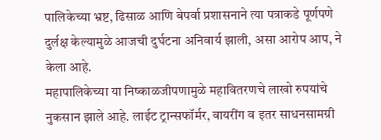पालिकेच्या भ्रष्ट, ढिसाळ आणि बेपर्वा प्रशासनाने त्या पत्राकडे पूर्णपणे दुर्लक्ष केल्यामुळे आजची दुर्घटना अनिवार्य झाली, असा आरोप आप, ने केला आहे.
महापालिकेच्या या निष्काळजीपणामुळे महावितरणचे लाखो रुपयांचे नुकसान झाले आहे. लाईट ट्रान्सफॉर्मर, वायरींग व इतर साधनसामग्री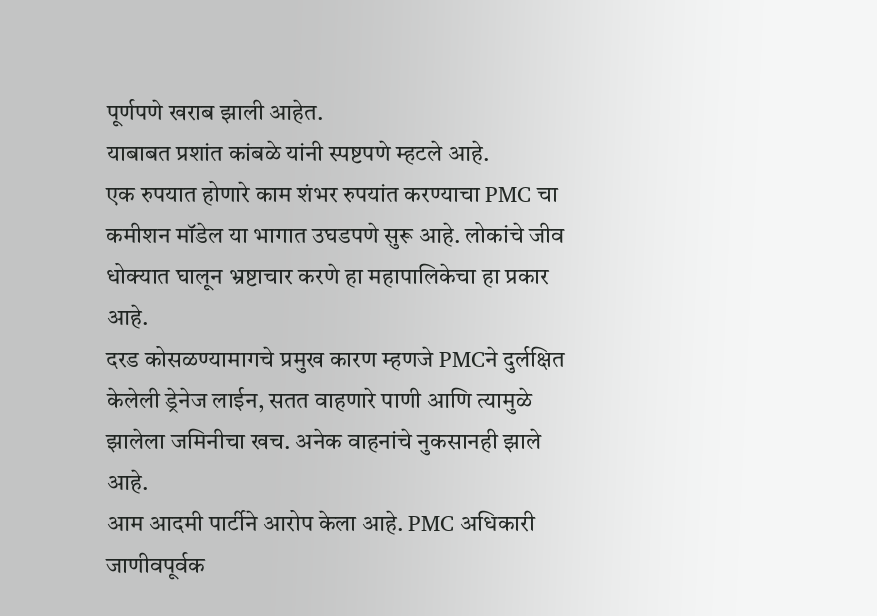पूर्णपणे खराब झाली आहेत.
याबाबत प्रशांत कांबळे यांनी स्पष्टपणे म्हटले आहे.
एक रुपयात होणारे काम शंभर रुपयांत करण्याचा PMC चा कमीशन मॉडेल या भागात उघडपणे सुरू आहे. लोकांचे जीव धोक्यात घालून भ्रष्टाचार करणे हा महापालिकेचा हा प्रकार आहे.
दरड कोसळण्यामागचे प्रमुख कारण म्हणजे PMCने दुर्लक्षित केलेली ड्रेनेज लाईन, सतत वाहणारे पाणी आणि त्यामुळे झालेला जमिनीचा खच. अनेक वाहनांचे नुकसानही झाले आहे.
आम आदमी पार्टीने आरोप केला आहे. PMC अधिकारी जाणीवपूर्वक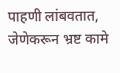पाहणी लांबवतात, जेणेकरून भ्रष्ट कामे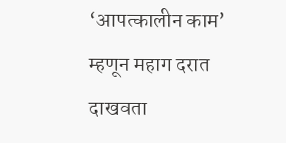‘आपत्कालीन काम’ म्हणून महाग दरात दाखवता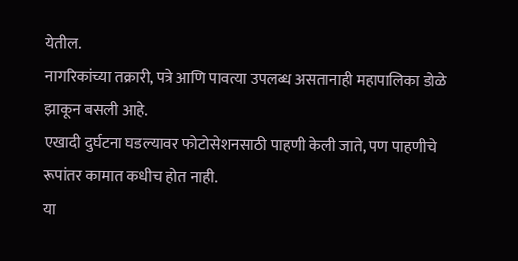येतील.
नागरिकांच्या तक्रारी, पत्रे आणि पावत्या उपलब्ध असतानाही महापालिका डोळे झाकून बसली आहे.
एखादी दुर्घटना घडल्यावर फोटोसेशनसाठी पाहणी केली जाते, पण पाहणीचे रूपांतर कामात कधीच होत नाही.
या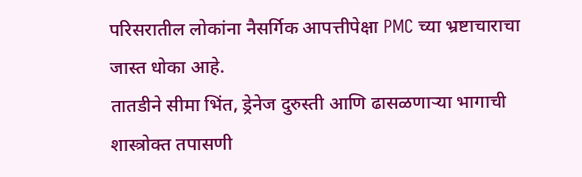परिसरातील लोकांना नैसर्गिक आपत्तीपेक्षा PMC च्या भ्रष्टाचाराचा जास्त धोका आहे.
तातडीने सीमा भिंत, ड्रेनेज दुरुस्ती आणि ढासळणाऱ्या भागाची शास्त्रोक्त तपासणी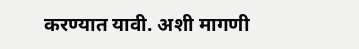करण्यात यावी. अशी मागणी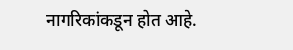नागरिकांकडून होत आहे.